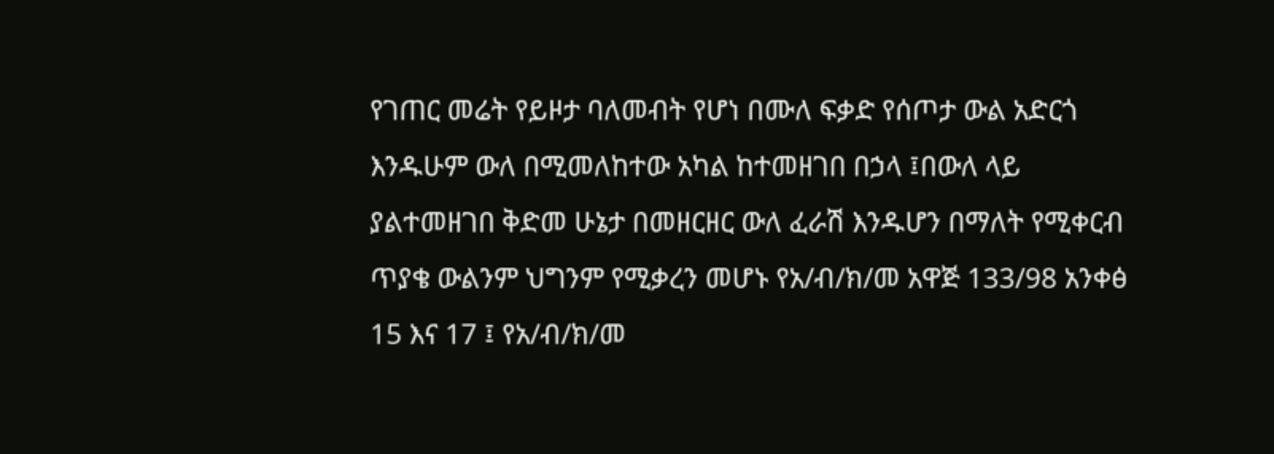የገጠር መሬት የይዞታ ባለመብት የሆነ በሙለ ፍቃድ የሰጦታ ውል አድርጎ እንዱሁም ውለ በሚመለከተው አካል ከተመዘገበ በኃላ ፤በውለ ላይ ያልተመዘገበ ቅድመ ሁኔታ በመዘርዘር ውለ ፈራሽ እንዱሆን በማለት የሚቀርብ ጥያቄ ውልንም ህግንም የሚቃረን መሆኑ የአ/ብ/ክ/መ አዋጅ 133/98 አንቀፅ 15 እና 17 ፤ የአ/ብ/ክ/መ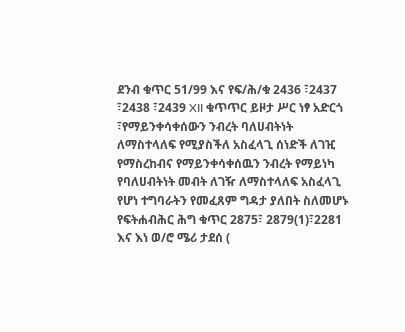ደንብ ቁጥር 51/99 እና የፍ/ሕ/ቁ 2436 ፣2437 ፣2438 ፣2439 XII ቁጥጥር ይዞታ ሥር ነፃ አድርጎ ፣የማይንቀሳቀሰውን ንብረት ባለሀብትነት ለማስተላለፍ የሚያስችለ አስፈላጊ ሰነድች ለገዢ የማስረከብና የማይንቀሳቀሰዉን ንብረት የማይነካ የባለሀብትነት መብት ለገዥ ለማስተላለፍ አስፈላጊ የሆነ ተግባራትን የመፈጸም ግዳታ ያለበት ስለመሆኑ የፍትሐብሕር ሕግ ቁጥር 2875፣ 2879(1)፣2281 እና እነ ወ/ሮ ሜሪ ታደሰ (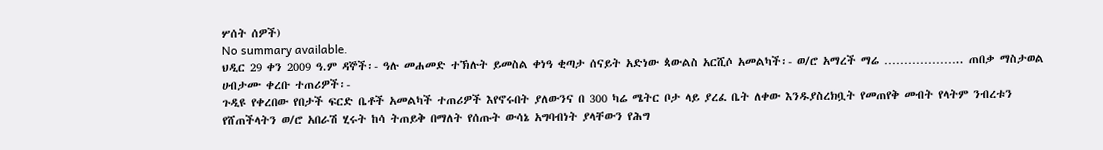ሦሰት ሰዎች)
No summary available.
ህዲር 29 ቀን 2009 ዓ.ም ዳኞች፡- ዓሉ መሐመድ ተኽሉት ይመስል ቀነዓ ቂጣታ ሰናይት አድነው ጳውልስ አርሺሶ አመልካች፡- ወ/ሮ አማረች ማሬ ……………….. ጠበቃ ማስታወል ሀብታሙ ቀረቡ ተጠሪዎች፡-
ጉዲዩ የቀረበው የበታች ፍርድ ቤቶች አመልካች ተጠሪዎች እየኖሩበት ያለውንና በ 300 ካሬ ሜትር ቦታ ላይ ያረፈ ቤት ለቀው እንዱያስረክቧት የመጠየቅ መብት የላትም ንብረቱን የሸጠችላትን ወ/ሮ አበራሽ ሂሩት ከሳ ትጠይቅ በማለት የሰጡት ውሳኔ አግባብነት ያላቸውን የሕግ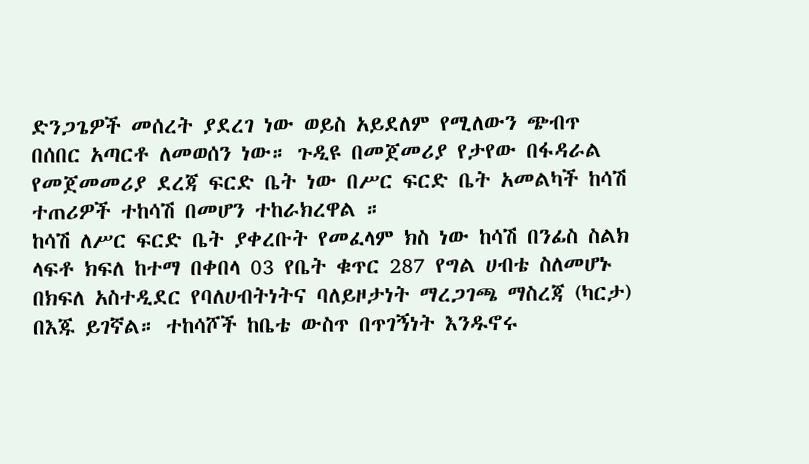ድንጋጌዎች መሰረት ያደረገ ነው ወይስ አይደለም የሚለውን ጭብጥ በሰበር አጣርቶ ለመወሰን ነው። ጉዲዩ በመጀመሪያ የታየው በፋዳራል የመጀመመሪያ ደረጃ ፍርድ ቤት ነው በሥር ፍርድ ቤት አመልካች ከሳሽ ተጠሪዎች ተከሳሽ በመሆን ተከራክረዋል ።
ከሳሽ ለሥር ፍርድ ቤት ያቀረቡት የመፈላም ክስ ነው ከሳሽ በንፊስ ስልክ ላፍቶ ክፍለ ከተማ በቀበላ 03 የቤት ቁጥር 287 የግል ሀብቴ ስለመሆኑ በክፍለ አስተዲደር የባለሀብትነትና ባለይዞታነት ማረጋገጫ ማስረጃ (ካርታ) በእጁ ይገኛል። ተከሳሾች ከቤቴ ውስጥ በጥገኝነት እንዱኖሩ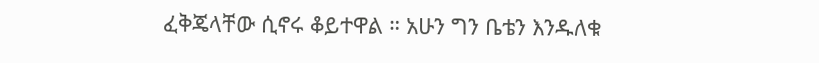ፈቅጄላቸው ሲኖሩ ቆይተዋል ። አሁን ግን ቤቴን እንዱለቁ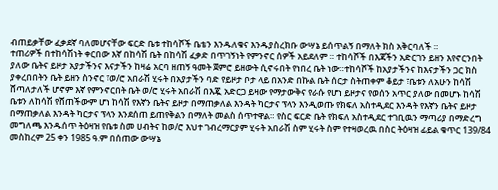ብጠይቃቸው ፈቃደኛ ባለመሆናቸው ፍርድ ቤቱ ተከሳሾች ቤቴን እንዱለቁና እንዱያስረክቡ ውሣኔ ይሰጥልኝ በማለት ክስ አቅርባለች ።
ተጠሪዎች በተከሳሽነት ቀርበው እኛ በከሳሽ ቤት በከሳሽ ፈቃድ በጥገኝነት የምንኖር ሰዎች አይደለም ። ተከሳሾች በእጃችን አድርገን ይዘን እየኖርንበት ያለው ቤትና ይዞታ አያታችንና እናታችን ከዛሬ አርባ ዘጠኝ ዓመት ጀምሮ ይዘውት ሲኖሩበት የነበረ ቤት ነው።ተከሳሾች ከአያታችንና ከእናታችን ጋር ክስ ያቀረበበትን ቤት ይዘን ስንኖር ፣ወ/ሮ አበራሽ ሂሩት በአያታችን ባድ የይዞታ ቦታ ላይ በአንድ በኩል ቤት ሰርታ ስትጠቀም ቆይታ ፣ቤቱን ለአሁን ከሳሽ ሸጣለታለች ሆኖም እኛ የምንኖርበት ቤት ወ/ሮ ሂሩት አበራሽ በእጇ አድርጋ ይዛው የማታውቅና የራሱ የሆነ ይዞታና የወሰን አጥር ያለው በመሆኑ ከሳሽ ቤቱን ለከሳሽ የሸጠችውም ሆነ ከሳሽ የእኛን ቤትና ይዞታ በማጠቃለል እንዳት ካርታና ፕላን እንዲወጡ የክፍለ አስተዲደር እንዳት የእኛን ቤትና ይዞታ በማጠቃለል እንዳት ካርታና ፕላን እንደሰጠ ይጠየቅልን በማለት መልስ ሰጥተዋል። የስር ፍርድ ቤት የክፍለ አስተዲደር ተገቢዉን ማጣሪያ በማድረግ መግለጫ እንዱሰጥ ትዕዛዝ የቤቱ ስመ ሀብትና ከወ/ሮ እህተ ገብረማርያም ሂሩት አበራሽ ስም ሂሩት ስም የተዛወረዉ በስር ትዕዛዝ ፊይል ቁጥር 139/84 መስከረም 25 ቀን 1985 ዓ.ም በሰጠው ውሣኔ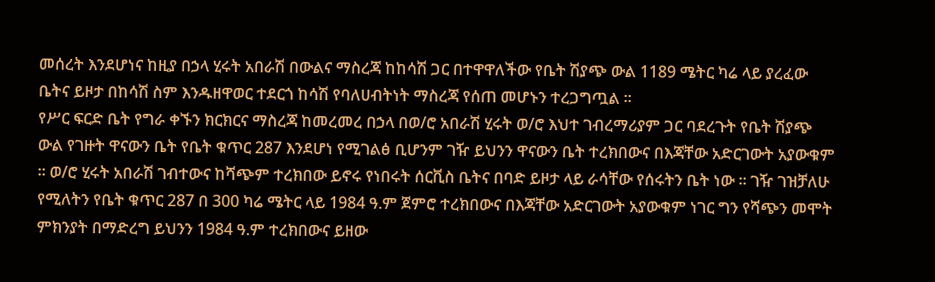መሰረት እንደሆነና ከዚያ በኃላ ሂሩት አበራሽ በውልና ማስረጃ ከከሳሽ ጋር በተዋዋለችው የቤት ሽያጭ ውል 1189 ሜትር ካሬ ላይ ያረፈው ቤትና ይዞታ በከሳሽ ስም እንዱዘዋወር ተደርጎ ከሳሽ የባለሀብትነት ማስረጃ የሰጠ መሆኑን ተረጋግጧል ።
የሥር ፍርድ ቤት የግራ ቀኙን ክርክርና ማስረጃ ከመረመረ በኃላ በወ/ሮ አበራሽ ሂሩት ወ/ሮ እህተ ገብረማሪያም ጋር ባደረጉት የቤት ሽያጭ ውል የገዙት ዋናውን ቤት የቤት ቁጥር 287 እንደሆነ የሚገልፅ ቢሆንም ገዥ ይህንን ዋናውን ቤት ተረክበውና በእጃቸው አድርገውት አያውቁም ። ወ/ሮ ሂሩት አበራሽ ገብተውና ከሻጭም ተረክበው ይኖሩ የነበሩት ሰርቪስ ቤትና በባድ ይዞታ ላይ ራሳቸው የሰሩትን ቤት ነው ። ገዥ ገዝቻለሁ የሚለትን የቤት ቁጥር 287 በ 300 ካሬ ሜትር ላይ 1984 ዓ.ም ጀምሮ ተረክበውና በእጃቸው አድርገውት አያውቁም ነገር ግን የሻጭን መሞት ምክንያት በማድረግ ይህንን 1984 ዓ.ም ተረክበውና ይዘው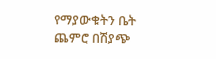የማያውቁትን ቤት ጨምሮ በሽያጭ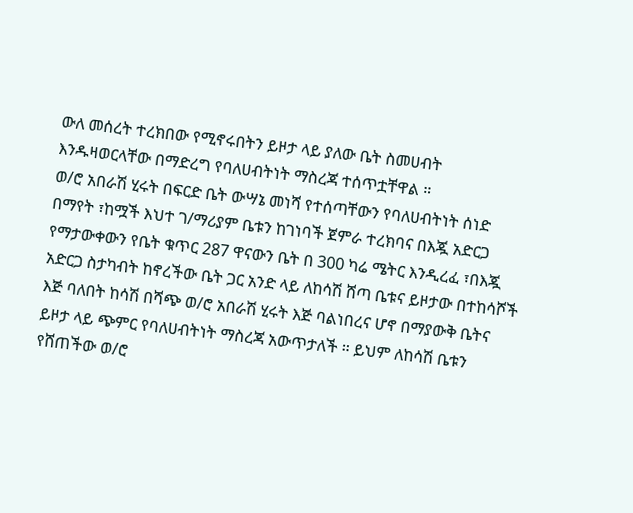ውለ መሰረት ተረክበው የሚኖሩበትን ይዞታ ላይ ያለው ቤት ስመሀብት እንዱዛወርላቸው በማድረግ የባለሀብትነት ማስረጃ ተሰጥቷቸዋል ።
ወ/ሮ አበራሽ ሂሩት በፍርድ ቤት ውሣኔ መነሻ የተሰጣቸውን የባለሀብትነት ሰነድ በማየት ፣ከሟች እህተ ገ/ማሪያም ቤቱን ከገነባች ጀምራ ተረክባና በእጇ አድርጋ የማታውቀውን የቤት ቁጥር 287 ዋናውን ቤት በ 300 ካሬ ሜትር እንዲረፈ ፣በእጇ አድርጋ ስታካብት ከኖረችው ቤት ጋር አንድ ላይ ለከሳሽ ሸጣ ቤቱና ይዞታው በተከሳሾች እጅ ባለበት ከሳሽ በሻጭ ወ/ሮ አበራሽ ሂሩት እጅ ባልነበረና ሆኖ በማያውቅ ቤትና ይዞታ ላይ ጭምር የባለሀብትነት ማስረጃ አውጥታለች ። ይህም ለከሳሽ ቤቱን የሸጠችው ወ/ሮ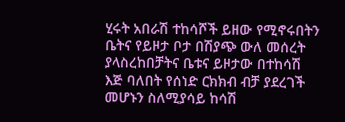ሂሩት አበራሽ ተከሳሾች ይዘው የሚኖሩበትን ቤትና የይዞታ ቦታ በሽያጭ ውለ መሰረት ያላስረከበቻትና ቤቱና ይዞታው በተከሳሽ እጅ ባለበት የሰነድ ርክክብ ብቻ ያደረገች መሆኑን ስለሚያሳይ ከሳሽ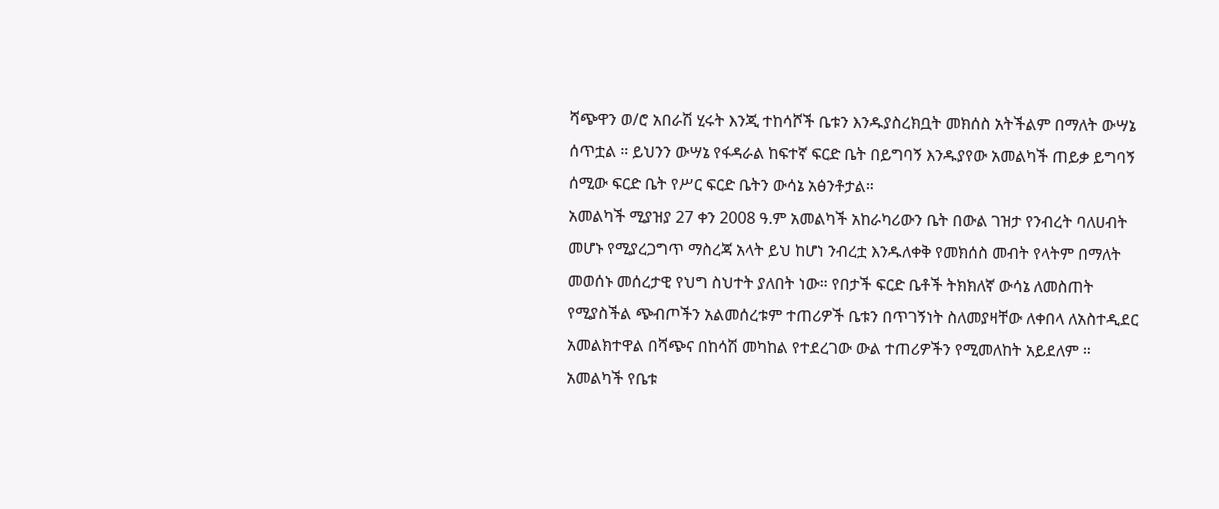ሻጭዋን ወ/ሮ አበራሽ ሂሩት እንጂ ተከሳሾች ቤቱን እንዱያስረክቧት መክሰስ አትችልም በማለት ውሣኔ ሰጥቷል ። ይህንን ውሣኔ የፋዳራል ከፍተኛ ፍርድ ቤት በይግባኝ እንዱያየው አመልካች ጠይቃ ይግባኝ ሰሚው ፍርድ ቤት የሥር ፍርድ ቤትን ውሳኔ አፅንቶታል።
አመልካች ሚያዝያ 27 ቀን 2008 ዓ.ም አመልካች አከራካሪውን ቤት በውል ገዝታ የንብረት ባለሀብት መሆኑ የሚያረጋግጥ ማስረጃ አላት ይህ ከሆነ ንብረቷ እንዱለቀቅ የመክሰስ መብት የላትም በማለት መወሰኑ መሰረታዊ የህግ ስህተት ያለበት ነው። የበታች ፍርድ ቤቶች ትክክለኛ ውሳኔ ለመስጠት የሚያስችል ጭብጦችን አልመሰረቱም ተጠሪዎች ቤቱን በጥገኝነት ስለመያዛቸው ለቀበላ ለአስተዲደር አመልክተዋል በሻጭና በከሳሽ መካከል የተደረገው ውል ተጠሪዎችን የሚመለከት አይደለም ። አመልካች የቤቱ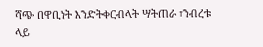ሻጭ በዋቢነት እንድትቀርብላት ሣትጠራ ፣ንብረቱ ላይ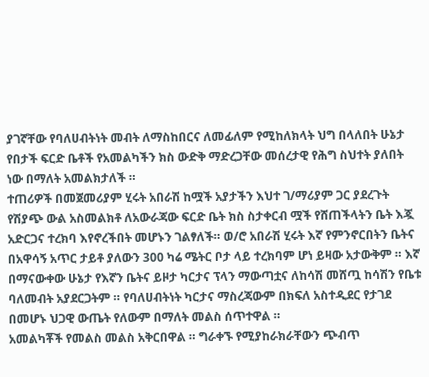ያገኛቸው የባለሀብትነት መብት ለማስከበርና ለመፊለም የሚከለክላት ህግ በላለበት ሁኔታ የበታች ፍርድ ቤቶች የአመልካችን ክስ ውድቅ ማድረጋቸው መሰረታዊ የሕግ ስህተት ያለበት ነው በማለት አመልክታለች ።
ተጠሪዎች በመጀመሪያም ሂሩት አበራሽ ከሟች አያታችን እህተ ገ/ማሪያም ጋር ያደረጉት የሽያጭ ውል አስመልክቶ ለአውራጃው ፍርድ ቤት ክስ ስታቀርብ ሟች የሸጠችላትን ቤት እጇ አድርጋና ተረክባ እየኖረችበት መሆኑን ገልፃለች። ወ/ሮ አበራሽ ሂሩት እኛ የምንኖርበትን ቤትና በአዋሳኝ አጥር ታይቶ ያለውን 300 ካሬ ሜትር ቦታ ላይ ተረክባም ሆነ ይዛው አታውቅም ። እኛ በማናውቀው ሁኔታ የእኛን ቤትና ይዞታ ካርታና ፕላን ማውጣቷና ለከሳሽ መሸጧ ከሳሽን የቤቱ ባለመብት አያደርጋትም ። የባለሀብትነት ካርታና ማስረጃውም በክፍለ አስተዲደር የታገደ በመሆኑ ህጋዊ ውጤት የለውም በማለት መልስ ሰጥተዋል ።
አመልካቾች የመልስ መልስ አቅርበዋል ። ግራቀኙ የሚያከራክራቸውን ጭብጥ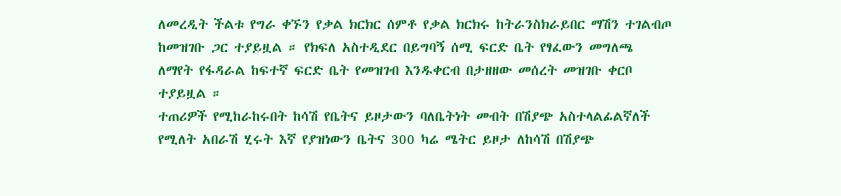ለመረዲት ችልቱ የግራ ቀኙን የቃል ክርክር ሰምቶ የቃል ክርክሩ ከትራንስክራይበር ማሽን ተገልብጦ ከመዝገቡ ጋር ተያይዟል ። የክፍለ አስተዲደር በይግባኝ ሰሚ ፍርድ ቤት የፃፈውን መግለጫ ለማየት የፋዳራል ከፍተኛ ፍርድ ቤት የመዝገብ እንዱቀርብ በታዘዘው መሰረት መዝገቡ ቀርቦ ተያይዟል ።
ተጠሪዎች የሚከራከሩበት ከሳሽ የቤትና ይዞታውን ባለቤትነት መብት በሽያጭ አስተላልፊልኛለች የሚለት አበራሽ ሂሩት እኛ የያዝነውን ቤትና 300 ካሬ ሜትር ይዞታ ለከሳሽ በሽያጭ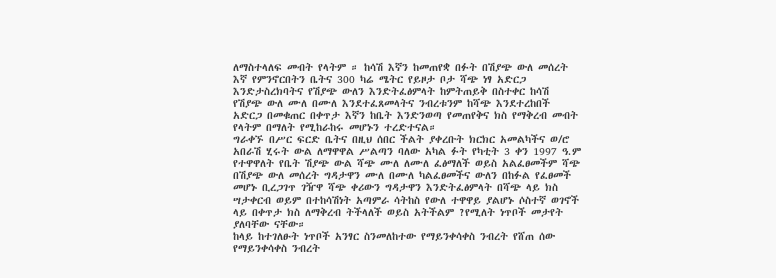ለማስተላለፍ መብት የላትም ። ከሳሽ እኛን ከመጠየቋ በፉት በሽያጭ ውለ መሰረት እኛ የምንኖርበትን ቤትና 300 ካሬ ሜትር የይዞታ ቦታ ሻጭ ነፃ አድርጋ እንድታስረክባትና የሽያጭ ውለን እንድትፈፅምላት ከምትጠይቅ በስተቀር ከሳሽ የሽያጭ ውለ ሙለ በሙለ እንደተፈጸመላትና ንብረቱንም ከሻጭ እንደተረከበች አድርጋ በመቁጠር በቀጥታ እኛን ከቤት እንድንወጣ የመጠየቅና ክስ የማቅረብ መብት የላትም በማለት የሚከራከሩ መሆኑን ተረድተናል።
ግራቀኙ በሥር ፍርድ ቤትና በዚህ ሰበር ችልት ያቀረቡት ክርክር አመልካችና ወ/ሮ አበራሽ ሂሩት ውል ለማዋዋል ሥልጣን ባለው አካል ፉት የካቲት 3 ቀን 1997 ዓ.ም የተዋዋለት የቤት ሽያጭ ውል ሻጭ ሙለ ለሙለ ፈፅማለች ወይስ አልፈፀመችም ሻጭ በሽያጭ ውለ መሰረት ግዳታዋን ሙለ በሙለ ካልፈፀመችና ውለን በከፉል የፈፀመች መሆኑ ቢረጋገጥ ገዥዋ ሻጭ ቀሪውን ግዳታዋን እንድትፈፅምላት በሻጭ ላይ ክስ ሣታቀርብ ወይም በተከሳሽነት አጣምራ ሳትከስ የውለ ተዋዋይ ያልሆኑ ሶስተኛ ወገኖች ላይ በቀጥታ ክስ ለማቅረብ ትችላለች ወይስ አትችልም ?የሚለት ነጥቦች መታየት ያለባቸው ናቸው።
ከላይ ከተገለፁት ነጥቦች አንፃር ስንመለከተው የማይንቀሳቀስ ንብረት የሸጠ ሰው የማይንቀሳቀስ ንብረት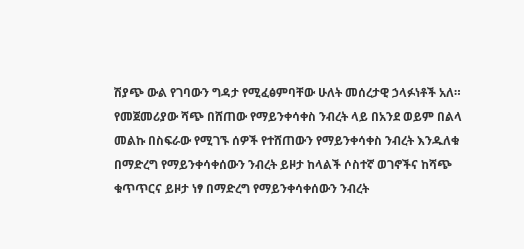ሽያጭ ውል የገባውን ግዳታ የሚፈፅምባቸው ሁለት መሰረታዊ ኃላፉነቶች አለ። የመጀመሪያው ሻጭ በሸጠው የማይንቀሳቀስ ንብረት ላይ በአንደ ወይም በልላ መልኩ በስፍራው የሚገኙ ሰዎች የተሸጠውን የማይንቀሳቀስ ንብረት እንዱለቁ በማድረግ የማይንቀሳቀሰውን ንብረት ይዞታ ከላልች ሶስተኛ ወገኖችና ከሻጭ ቁጥጥርና ይዞታ ነፃ በማድረግ የማይንቀሳቀሰውን ንብረት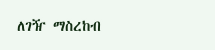ለገዥ ማስረከብ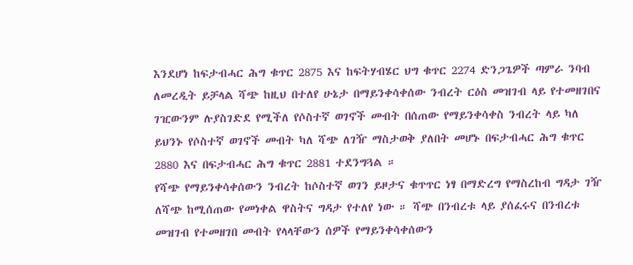እንደሆነ ከፍታብሓር ሕግ ቁጥር 2875 እና ከፍትሃብሄር ህግ ቁጥር 2274 ድንጋጌዎች ጣምራ ንባብ ለመረዲት ይቻላል ሻጭ ከዚህ በተለየ ሁኔታ በማይንቀሳቀሰው ንብረት ርዕስ መዝገብ ላይ የተመዘገበና ገዢውንም ሉያስገድደ የሚችለ የሶስተኛ ወገኖች መብት በሰጠው የማይንቀሳቀስ ንብረት ላይ ካለ ይህንኑ የሶስተኛ ወገኖች መብት ካለ ሻጭ ለገዥ ማስታወቅ ያለበት መሆኑ በፍታብሓር ሕግ ቁጥር 2880 እና በፍታብሓር ሕግ ቁጥር 2881 ተደንግጓል ።
የሻጭ የማይንቀሳቀሰውን ንብረት ከሶስተኛ ወገን ይዞታና ቁጥጥር ነፃ በማድረግ የማስረከብ ግዳታ ገዥ ለሻጭ ከሚሰጠው የመነቀል ዋስትና ግዳታ የተለየ ነው ። ሻጭ በንብረቱ ላይ ያሰፈሩና በንብረቱ መዝገብ የተመዘገበ መብት የላላቸውን ሰዎች የማይንቀሳቀሰውን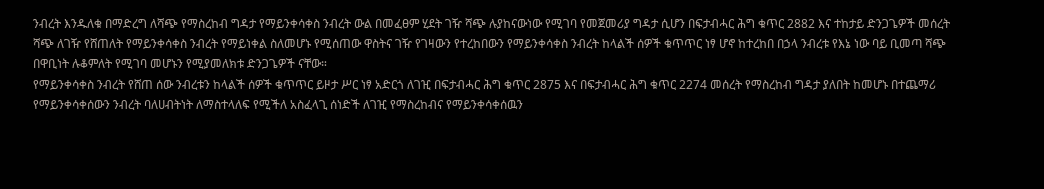ንብረት እንዱለቁ በማድረግ ለሻጭ የማስረከብ ግዳታ የማይንቀሳቀስ ንብረት ውል በመፈፀም ሂደት ገዥ ሻጭ ሉያከናውነው የሚገባ የመጀመሪያ ግዳታ ሲሆን በፍታብሓር ሕግ ቁጥር 2882 እና ተከታይ ድንጋጌዎች መሰረት ሻጭ ለገዥ የሸጠለት የማይንቀሳቀስ ንብረት የማይነቀል ስለመሆኑ የሚሰጠው ዋስትና ገዥ የገዛውን የተረከበውን የማይንቀሳቀስ ንብረት ከላልች ሰዎች ቁጥጥር ነፃ ሆኖ ከተረከበ በኃላ ንብረቱ የእኔ ነው ባይ ቢመጣ ሻጭ በዋቢነት ሉቆምለት የሚገባ መሆኑን የሚያመለክቱ ድንጋጌዎች ናቸው።
የማይንቀሳቀስ ንብረት የሸጠ ሰው ንብረቱን ከላልች ሰዎች ቁጥጥር ይዞታ ሥር ነፃ አድርጎ ለገዢ በፍታብሓር ሕግ ቁጥር 2875 እና በፍታብሓር ሕግ ቁጥር 2274 መሰረት የማስረከብ ግዳታ ያለበት ከመሆኑ በተጨማሪ የማይንቀሳቀሰውን ንብረት ባለሀብትነት ለማስተላለፍ የሚችለ አስፈላጊ ሰነድች ለገዢ የማስረከብና የማይንቀሳቀሰዉን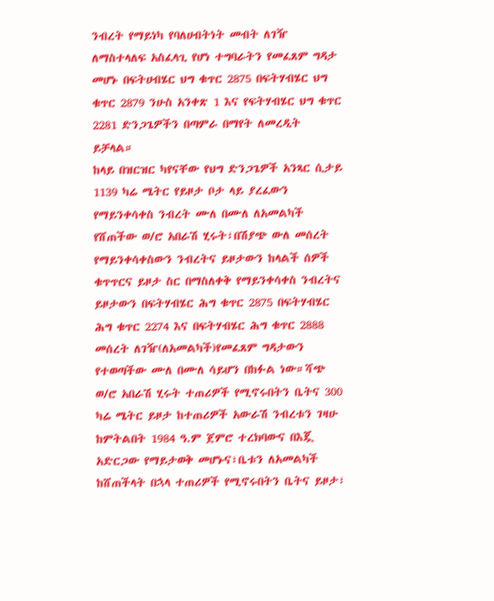ንብረት የማይነካ የባለሀብትነት መብት ለገዥ ለማስተላለፍ አስፈላጊ የሆነ ተግባራትን የመፈጸም ግዳታ መሆኑ በፍትሀብሄር ህግ ቁጥር 2875 በፍትሃብሄር ህግ ቁጥር 2879 ንሁስ አንቀጽ 1 እና የፍትሃብሄር ህግ ቁጥር 2281 ድንጋጌዎችን በጣምራ በማየት ለመረዲት ይቻላል።
ከላይ በዝርዝር ካየናቸው የህግ ድንጋጌዎች አንጻር ሲታይ 1139 ካሬ ሜትር የይዞታ ቦታ ላይ ያረፈውን የማይንቀሳቀስ ንብረት ሙለ በሙለ ለአመልካች የሸጠችው ወ/ሮ አበራሽ ሂሩት፣በሽያጭ ውለ መሰረት የማይንቀሳቀስውን ንብረትና ይዞታውን ከላልች ሰዎች ቁጥጥርና ይዞታ ስር በማስለቀቅ የማይንቀሳቀስ ንብረትና ይዞታውን በፍትሃብሄር ሕግ ቁጥር 2875 በፍትሃብሄር ሕግ ቁጥር 2274 እና በፍትሃብሄር ሕግ ቁጥር 2888 መሰረት ለገዥ(ለአመልካች)የመፈጸም ግዳታውን የተወጣችው ሙለ በሙለ ሳይሆን በከፉል ነው።ሻጭ ወ/ሮ አበራሽ ሂሩት ተጠሪዎች የሚኖሩበትን ቤትና 300 ካሬ ሜትር ይዞታ ከተጠሪዎች አውራሽ ንብረቱን ገዛሁ ከምትልበት 1984 ዓ.ም ጀምሮ ተረክባውና በእጇ አድርጋው የማይታወቅ መሆኑና፣ቤቱን ለአመልካች ከሸጠችላት በኋላ ተጠሪዎች የሚኖሩበትን ቤትና ይዞታ፣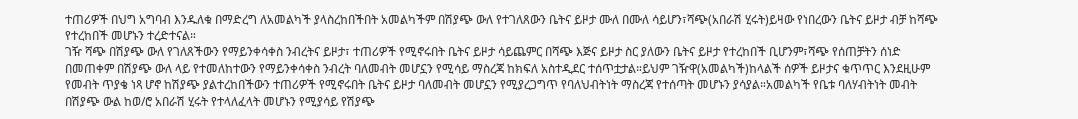ተጠሪዎች በህግ አግባብ እንዱለቁ በማድረግ ለአመልካች ያላስረከበችበት አመልካችም በሽያጭ ውለ የተገለጸውን ቤትና ይዞታ ሙለ በሙለ ሳይሆን፣ሻጭ(አበራሽ ሂሩት)ይዛው የነበረውን ቤትና ይዞታ ብቻ ከሻጭ የተረከበች መሆኑን ተረድተናል።
ገዥ ሻጭ በሽያጭ ውለ የገለጸችውን የማይንቀሳቀስ ንብረትና ይዞታ፣ ተጠሪዎች የሚኖሩበት ቤትና ይዞታ ሳይጨምር በሻጭ እጅና ይዞታ ስር ያለውን ቤትና ይዞታ የተረከበች ቢሆንም፣ሻጭ የሰጠቻትን ሰነድ በመጠቀም በሽያጭ ውለ ላይ የተመለከተውን የማይንቀሳቀስ ንብረት ባለመብት መሆኗን የሚሳይ ማስረጃ ከክፍለ አስተዲደር ተሰጥቷታል።ይህም ገዥዋ(አመልካች)ከላልች ሰዎች ይዞታና ቁጥጥር እንደዚሁም የመብት ጥያቄ ነጻ ሆኖ ከሽያጭ ያልተረከበችውን ተጠሪዎች የሚኖሩበት ቤትና ይዞታ ባለመብት መሆኗን የሚያረጋግጥ የባለህብትነት ማስረጃ የተሰጣት መሆኑን ያሳያል።አመልካች የቤቱ ባለሃብትነት መብት በሽያጭ ውል ከወ/ሮ አበራሽ ሂሩት የተላለፈላት መሆኑን የሚያሳይ የሽያጭ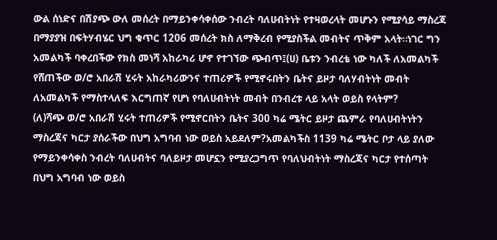ውል ሰነድና በሽያጭ ውለ መሰረት በማይንቀሳቀሰው ንብረት ባለሀብትነት የተዛወረላት መሆኑን የሚያሳይ ማስረጃ በማያያዝ በፍትሃብሄር ህግ ቁጥር 1206 መሰረት ክስ ለማቅረብ የሚያስችል መብትና ጥቅም አላት።ነገር ግን አመልካች ባቀረበችው የክስ መነሻ አከራካሪ ሆኖ የተገኘው ጭብጥ፤(ሀ) ቤቱን ንብረቴ ነው ካለች ለአመልካች የሸጠችው ወ/ሮ አበራሽ ሂሩት አከራካሪውንና ተጠሪዎች የሚኖሩበትን ቤትና ይዞታ ባለሃብትነት መብት ለአመልካች የማስተላለፍ እርግጠኛ የሆነ የባለሀብትነት መብት በንብረቱ ላይ አላት ወይስ የላትም?
(ለ)ሻጭ ወ/ሮ አበራሽ ሂሩት ተጠሪዎች የሚኖርበትን ቤትና 300 ካሬ ሜትር ይዞታ ጨምራ የባለሀብትነትን ማስረጃና ካርታ ያሰራችው በህግ አግባብ ነው ወይስ አይደለም?አመልካችስ 1139 ካሬ ሜትር ቦታ ላይ ያለው የማይንቀሳቀስ ንብረት ባለሀብትና ባለይዞታ መሆኗን የሚያረጋግጥ የባለህብትነት ማስረጃና ካርታ የተሰጣት በህግ አግባብ ነው ወይስ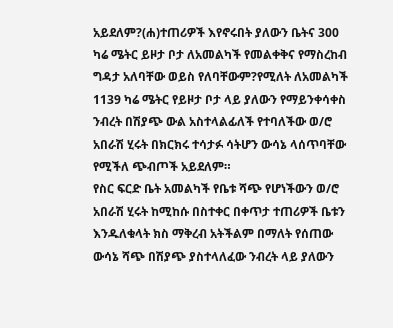አይደለም?(ሐ)ተጠሪዎች እየኖሩበት ያለውን ቤትና 300 ካሬ ሜትር ይዞታ ቦታ ለአመልካች የመልቀቅና የማስረከብ ግዳታ አለባቸው ወይስ የለባቸውም?የሚለት ለአመልካች 1139 ካሬ ሜትር የይዞታ ቦታ ላይ ያለውን የማይንቀሳቀስ ንብረት በሽያጭ ውል አስተላልፊለች የተባለችው ወ/ሮ አበራሽ ሂሩት በክርክሩ ተሳታፉ ሳትሆን ውሳኔ ላሰጥባቸው የሚችለ ጭብጦች አይደለም።
የስር ፍርድ ቤት አመልካች የቤቱ ሻጭ የሆነችውን ወ/ሮ አበራሽ ሂሩት ከሚከሱ በስተቀር በቀጥታ ተጠሪዎች ቤቱን እንዱለቁላት ክስ ማቅረብ አትችልም በማለት የሰጠው ውሳኔ ሻጭ በሽያጭ ያስተላለፈው ንብረት ላይ ያለውን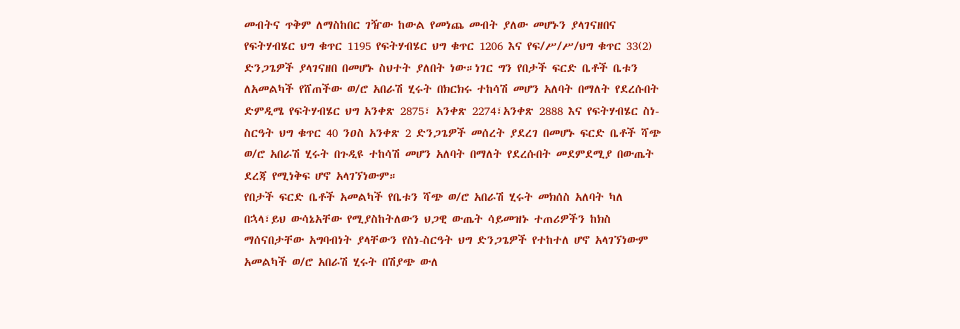መብትና ጥቅም ለማስከበር ገዥው ከውል የመነጨ መብት ያለው መሆኑን ያላገናዘበና የፍትሃብሄር ህግ ቁጥር 1195 የፍትሃብሄር ህግ ቁጥር 1206 እና የፍ/ሥ/ሥ/ህግ ቁጥር 33(2) ድንጋጌዎች ያላገናዘበ በመሆኑ ስህተት ያለበት ነው።ነገር ግን የበታች ፍርድ ቤቶች ቤቱን ለአመልካች የሸጠችው ወ/ሮ አበራሽ ሂሩት በክርክሩ ተከሳሽ መሆን አለባት በማለት የደረሱበት ድምዲሜ የፍትሃብሄር ህግ አንቀጽ 2875፣ አንቀጽ 2274፣አንቀጽ 2888 እና የፍትሃብሄር ስነ-ስርዓት ህግ ቁጥር 40 ንዐስ አንቀጽ 2 ድንጋጌዎች መሰረት ያደረገ በመሆኑ ፍርድ ቤቶች ሻጭ ወ/ሮ አበራሽ ሂሩት በጉዲዩ ተከሳሽ መሆን አለባት በማለት የደረሱበት መደምደሚያ በውጤት ደረጃ የሚነቅፍ ሆኖ አላገኘነውም።
የበታች ፍርድ ቤቶች አመልካች የቤቱን ሻጭ ወ/ሮ አበራሽ ሂሩት መክሰስ አለባት ካለ በኋላ፣ይህ ውሳኔአቸው የሚያስከትለውን ህጋዊ ውጤት ሳይመዝኑ ተጠሪዎችን ከክስ ማሰናበታቸው አግባብነት ያላቸውን የስነ-ስርዓት ህግ ድንጋጌዎች የተከተለ ሆኖ አላገኘነውም አመልካች ወ/ሮ አበራሽ ሂሩት በሽያጭ ውለ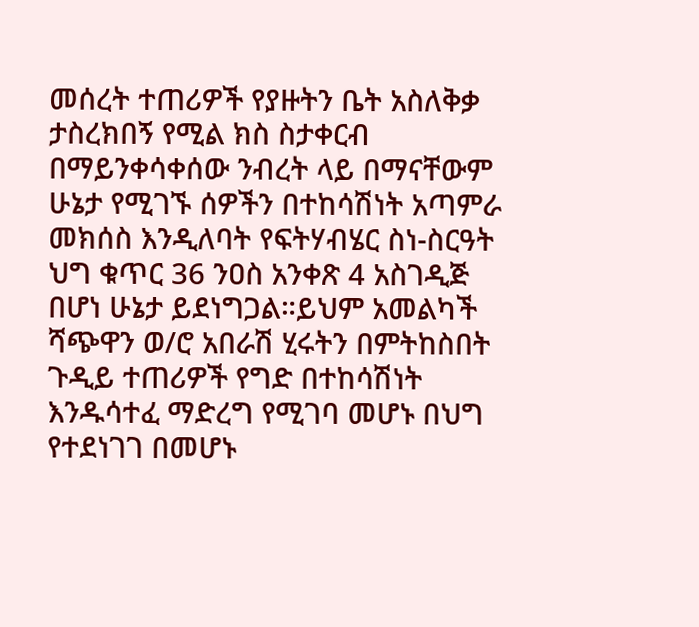መሰረት ተጠሪዎች የያዙትን ቤት አስለቅቃ ታስረክበኝ የሚል ክስ ስታቀርብ በማይንቀሳቀሰው ንብረት ላይ በማናቸውም ሁኔታ የሚገኙ ሰዎችን በተከሳሽነት አጣምራ መክሰስ እንዲለባት የፍትሃብሄር ስነ-ስርዓት ህግ ቁጥር 36 ንዐስ አንቀጽ 4 አስገዲጅ በሆነ ሁኔታ ይደነግጋል።ይህም አመልካች ሻጭዋን ወ/ሮ አበራሽ ሂሩትን በምትከስበት ጉዲይ ተጠሪዎች የግድ በተከሳሽነት እንዱሳተፈ ማድረግ የሚገባ መሆኑ በህግ የተደነገገ በመሆኑ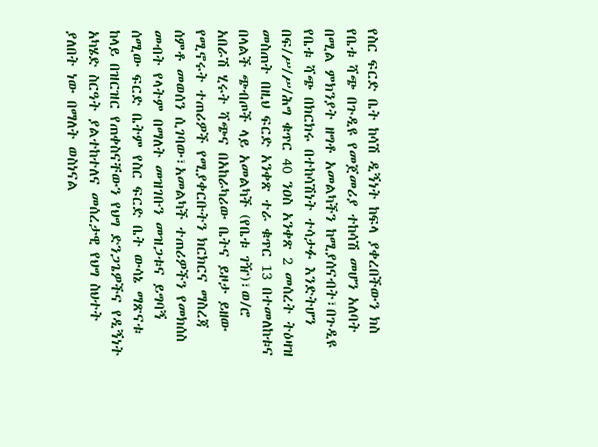የስር ፍርድ ቤት ከሳሽ ዲኝነት ከፍላ ያቀረበችውን ክስ የቤቱ ሻጭ በጉዲዩ የመጀመሪያ ተከሳሽ መሆን አለባት በሚል ምክንያት ዘግቶ አመልካችን ከሚያሰናብት፣በጉዲዩ የቤቱ ሻጭ በክርክሩ በተከሳሽነት ተሳታፉ እንድትሆን በፍ/ሥ/ሥ/ሕግ ቁጥር 40 ንዐስ አንቀጽ 2 መሰረት ትዕዛዝ መስጠት በዚህ ፍርድ አንቀጽ ተራ ቁጥር 13 በተመለከቱና በላልች ጭብጦች ላይ አመልካች (የቤቱ ገዥ)፣ወ/ሮ አበራሽ ሂሩት ሻጭና በአከራካሪው ቤትና ይዞታ ይዘው የሚኖሩት ተጠሪዎች የሚያቀርቡትን ክርክርና ማስረጃ ሰምቶ መወሰን ሲገባው፣አመልካች ተጠሪዎችን የመክሰስ መብት የላትም በማለት መዝገቡን መዝጋቱና ይግባኝ ሰሚው ፍርድ ቤትም የስር ፍርድ ቤት ውሳኔ ማጽናቱ ከላይ በዝርዝር የጠቀስናቸውን የህግ ድንጋጌዎችና የዲኝነት አካሄድ ስርዓት ያልተከተለና መሰረታዊ የህግ ስህተት ያለበት ነው በማለት ወስነናል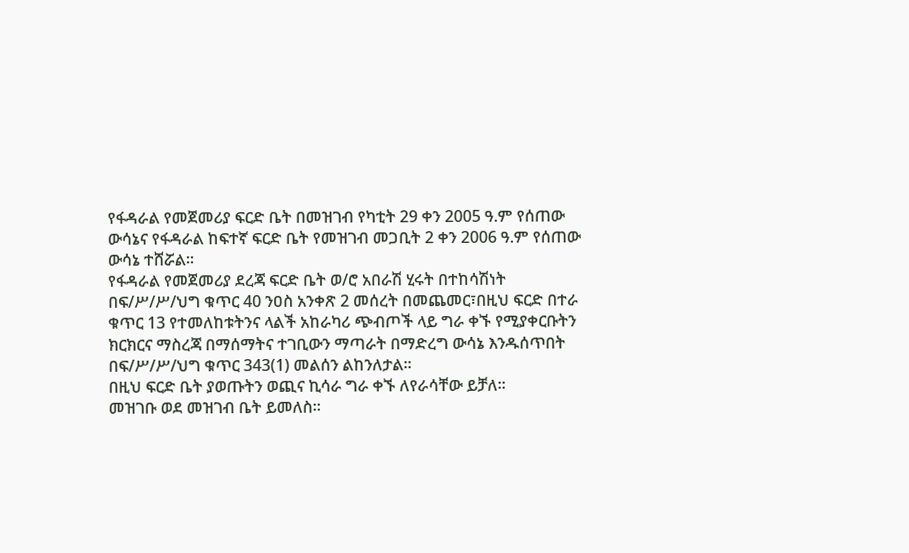የፋዳራል የመጀመሪያ ፍርድ ቤት በመዝገብ የካቲት 29 ቀን 2005 ዓ.ም የሰጠው ውሳኔና የፋዳራል ከፍተኛ ፍርድ ቤት የመዝገብ መጋቢት 2 ቀን 2006 ዓ.ም የሰጠው ውሳኔ ተሸሯል።
የፋዳራል የመጀመሪያ ደረጃ ፍርድ ቤት ወ/ሮ አበራሽ ሂሩት በተከሳሽነት በፍ/ሥ/ሥ/ህግ ቁጥር 40 ንዐስ አንቀጽ 2 መሰረት በመጨመር፣በዚህ ፍርድ በተራ ቁጥር 13 የተመለከቱትንና ላልች አከራካሪ ጭብጦች ላይ ግራ ቀኙ የሚያቀርቡትን ክርክርና ማስረጃ በማሰማትና ተገቢውን ማጣራት በማድረግ ውሳኔ እንዱሰጥበት በፍ/ሥ/ሥ/ህግ ቁጥር 343(1) መልሰን ልከንለታል።
በዚህ ፍርድ ቤት ያወጡትን ወጪና ኪሳራ ግራ ቀኙ ለየራሳቸው ይቻለ።
መዝገቡ ወደ መዝገብ ቤት ይመለስ።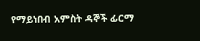የማይነበብ አምስት ዳኞች ፊርማ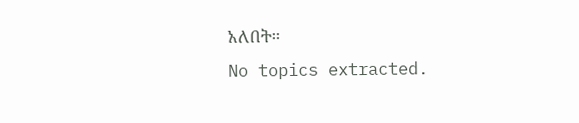አለበት።
No topics extracted.